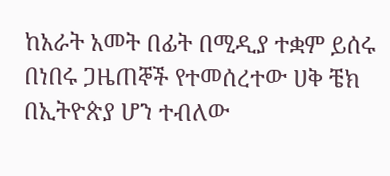ከአራት አመት በፊት በሚዲያ ተቋም ይሰሩ በነበሩ ጋዜጠኞች የተመሰረተው ሀቅ ቼክ በኢትዮጵያ ሆን ተብለው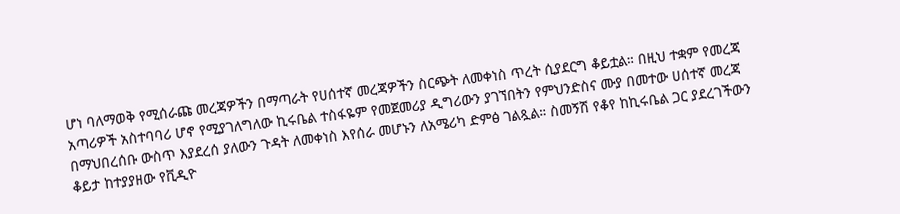ሆነ ባለማወቅ የሚሰራጩ መረጃዎችን በማጣራት የሀሰተኛ መረጃዎችን ስርጭት ለመቀነስ ጥረት ሲያደርግ ቆይቷል። በዚህ ተቋም የመረጃ አጣሪዎች አስተባባሪ ሆኖ የሚያገለግለው ኪሩቤል ተስፋዬም የመጀመሪያ ዲግሪውን ያገኘበትን የምህንድስና ሙያ በመተው ሀሰተኛ መረጃ በማህበረሰቡ ውስጥ እያደረሰ ያለውን ጉዳት ለመቀነስ እየሰራ መሆኑን ለአሜሪካ ድምፅ ገልጿል። ስመኝሽ የቆየ ከኪሩቤል ጋር ያደረገችውን ቆይታ ከተያያዘው የቪዲዮ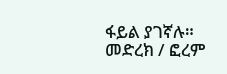ፋይል ያገኛሉ።
መድረክ / ፎረም